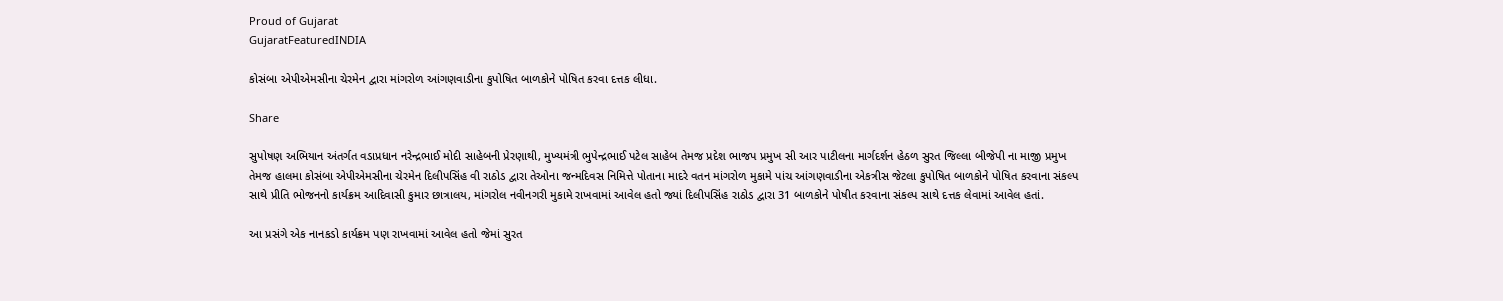Proud of Gujarat
GujaratFeaturedINDIA

કોસંબા એપીએમસીના ચેરમેન દ્વારા માંગરોળ આંગણવાડીના કુપોષિત બાળકોને પોષિત કરવા દત્તક લીધા.

Share

સુપોષણ અભિયાન અંતર્ગત વડાપ્રધાન નરેન્દ્રભાઈ મોદી સાહેબની પ્રેરણાથી, મુખ્યમંત્રી ભુપેન્દ્રભાઈ પટેલ સાહેબ તેમજ પ્રદેશ ભાજપ પ્રમુખ સી આર પાટીલના માર્ગદર્શન હેઠળ સુરત જિલ્લા બીજેપી ના માજી પ્રમુખ તેમજ હાલમા કોસંબા એપીએમસીના ચેરમેન દિલીપસિંહ વી રાઠોડ દ્વારા તેઓના જન્મદિવસ નિમિત્તે પોતાના માદરે વતન માંગરોળ મુકામે પાંચ આંગણવાડીના એકત્રીસ જેટલા કુપોષિત બાળકોને પોષિત કરવાના સંકલ્પ સાથે પ્રીતિ ભોજનનો કાર્યક્રમ આદિવાસી કુમાર છાત્રાલય, માંગરોલ નવીનગરી મુકામે રાખવામાં આવેલ હતો જ્યાં દિલીપસિંહ રાઠોડ દ્વારા 31 બાળકોને પોષીત કરવાના સંકલ્પ સાથે દત્તક લેવામાં આવેલ હતાં.

આ પ્રસંગે એક નાનકડો કાર્યક્રમ પણ રાખવામાં આવેલ હતો જેમાં સુરત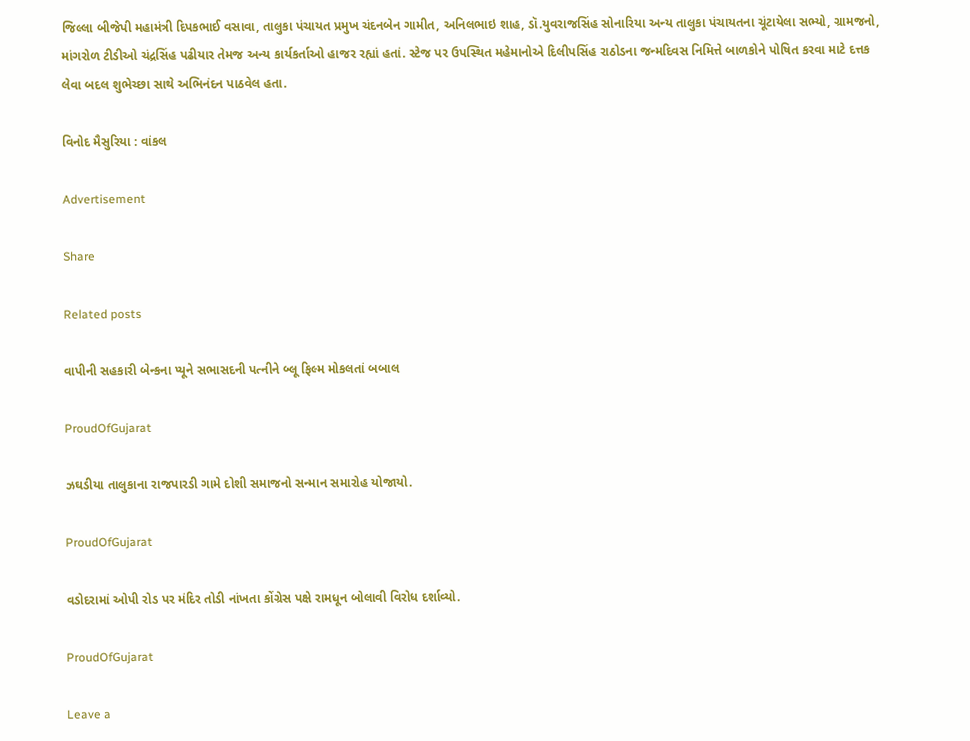જિલ્લા બીજેપી મહામંત્રી દિપકભાઈ વસાવા, તાલુકા પંચાયત પ્રમુખ ચંદનબેન ગામીત, અનિલભાઇ શાહ, ડૉ.યુવરાજસિંહ સોનારિયા અન્ય તાલુકા પંચાયતના ચૂંટાયેલા સભ્યો, ગ્રામજનો, માંગરોળ ટીડીઓ ચંદ્રસિંહ પઢીયાર તેમજ અન્ય કાર્યકર્તાઓ હાજર રહ્યાં હતાં. સ્ટેજ પર ઉપસ્થિત મહેમાનોએ દિલીપસિંહ રાઠોડના જન્મદિવસ નિમિત્તે બાળકોને પોષિત કરવા માટે દત્તક લેવા બદલ શુભેચ્છા સાથે અભિનંદન પાઠવેલ હતા.

વિનોદ મૈસુરિયા : વાંકલ

Advertisement

Share

Related posts

વાપીની સહકારી બેન્કના પ્યૂને સભાસદની પત્નીને બ્લૂ ફિલ્મ મોકલતાં બબાલ

ProudOfGujarat

ઝઘડીયા તાલુકાના રાજપારડી ગામે દોશી સમાજનો સન્માન સમારોહ યોજાયો.

ProudOfGujarat

વડોદરામાં ઓપી રોડ પર મંદિર તોડી નાંખતા કોંગ્રેસ પક્ષે રામધૂન બોલાવી વિરોધ દર્શાવ્યો.

ProudOfGujarat

Leave a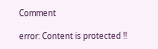Comment

error: Content is protected !!